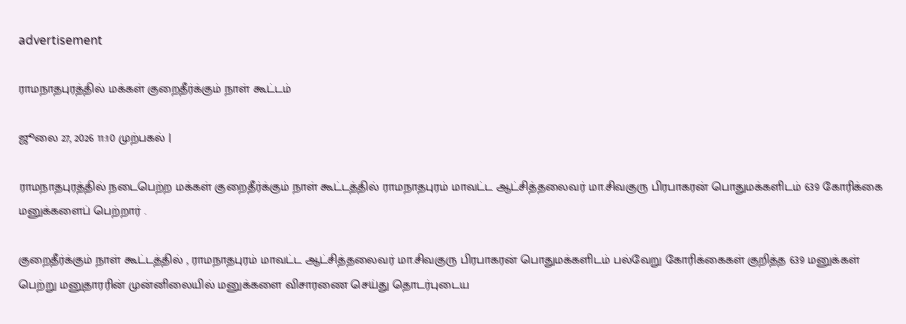advertisement

ராமநாதபுரத்தில் மக்கள் குறைதீர்க்கும் நாள் கூட்டம்

ஜூலை 27, 2026 11:10 முற்பகல் |

ராமநாதபுரத்தில் நடைபெற்ற மக்கள் குறைதீர்க்கும் நாள் கூட்டத்தில் ராமநாதபுரம் மாவட்ட ஆட்சித்தலைவர் மா.சிவகுரு பிரபாகரன் பொதுமக்களிடம் 639 கோரிக்கை மனுக்களைப் பெற்றார் .

குறைதீர்க்கும் நாள் கூட்டத்தில் , ராமநாதபுரம் மாவட்ட ஆட்சித்தலைவர் மா.சிவகுரு பிரபாகரன் பொதுமக்களிடம் பல்வேறு கோரிக்கைகள் குறித்த 639 மனுக்கள் பெற்று மனுதாரரின் முன்னிலையில் மனுக்களை விசாரணை செய்து தொடர்புடைய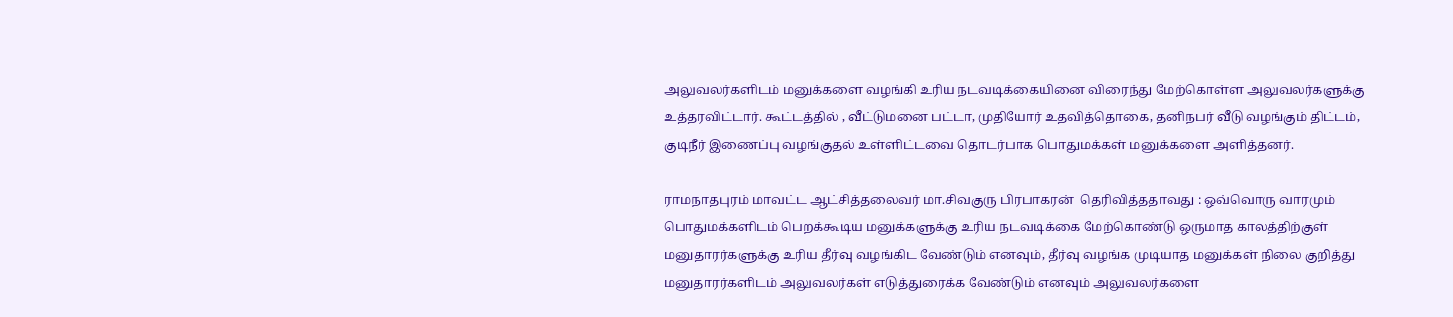அலுவலர்களிடம் மனுக்களை வழங்கி உரிய நடவடிக்கையினை விரைந்து மேற்கொள்ள அலுவலர்களுக்கு உத்தரவிட்டார். கூட்டத்தில் , வீட்டுமனை பட்டா, முதியோர் உதவித்தொகை, தனிநபர் வீடு வழங்கும் திட்டம், குடிநீர் இணைப்பு வழங்குதல் உள்ளிட்டவை தொடர்பாக பொதுமக்கள் மனுக்களை அளித்தனர்.

ராமநாதபுரம் மாவட்ட ஆட்சித்தலைவர் மா.சிவகுரு பிரபாகரன்  தெரிவித்ததாவது : ஒவ்வொரு வாரமும் பொதுமக்களிடம் பெறக்கூடிய மனுக்களுக்கு உரிய நடவடிக்கை மேற்கொண்டு ஒருமாத காலத்திற்குள் மனுதாரர்களுக்கு உரிய தீர்வு வழங்கிட வேண்டும் எனவும், தீர்வு வழங்க முடியாத மனுக்கள் நிலை குறித்து மனுதாரர்களிடம் அலுவலர்கள் எடுத்துரைக்க வேண்டும் எனவும் அலுவலர்களை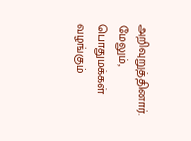அறிவுறுத்தினார்.  மேலும், பொதுமக்கள் வழங்கும்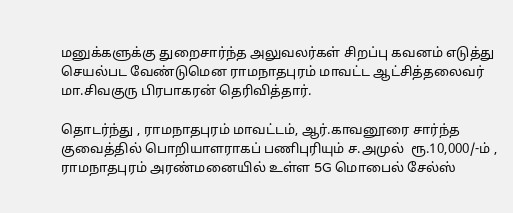மனுக்களுக்கு துறைசார்ந்த அலுவலர்கள் சிறப்பு கவனம் எடுத்து செயல்பட வேண்டுமென ராமநாதபுரம் மாவட்ட ஆட்சித்தலைவர் மா.சிவகுரு பிரபாகரன் தெரிவித்தார்.

தொடர்ந்து , ராமநாதபுரம் மாவட்டம், ஆர்.காவனூரை சார்ந்த குவைத்தில் பொறியாளராகப் பணிபுரியும் ச.அமுல்  ரூ.10,000/-ம் , ராமநாதபுரம் அரண்மனையில் உள்ள 5G மொபைல் சேல்ஸ்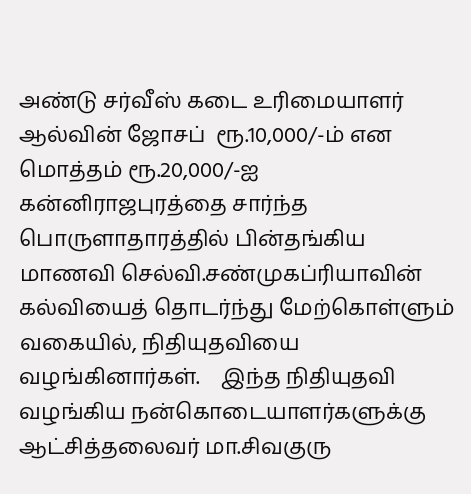அண்டு சர்வீஸ் கடை உரிமையாளர் ஆல்வின் ஜோசப்  ரூ.10,000/-ம் என மொத்தம் ரூ.20,000/-ஐ கன்னிராஜபுரத்தை சார்ந்த பொருளாதாரத்தில் பின்தங்கிய மாணவி செல்வி.சண்முகப்ரியாவின் கல்வியைத் தொடர்ந்து மேற்கொள்ளும் வகையில், நிதியுதவியை வழங்கினார்கள்.    இந்த நிதியுதவி வழங்கிய நன்கொடையாளர்களுக்கு  ஆட்சித்தலைவர் மா.சிவகுரு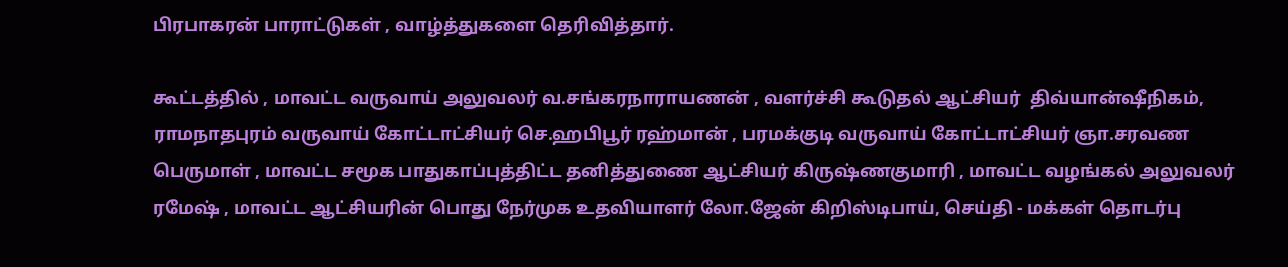பிரபாகரன் பாராட்டுகள் , வாழ்த்துகளை தெரிவித்தார்.

கூட்டத்தில் , மாவட்ட வருவாய் அலுவலர் வ.சங்கரநாராயணன் , வளர்ச்சி கூடுதல் ஆட்சியர்  திவ்யான்ஷீநிகம், ராமநாதபுரம் வருவாய் கோட்டாட்சியர் செ.ஹபிபூர் ரஹ்மான் , பரமக்குடி வருவாய் கோட்டாட்சியர் ஞா.சரவண பெருமாள் , மாவட்ட சமூக பாதுகாப்புத்திட்ட தனித்துணை ஆட்சியர் கிருஷ்ணகுமாரி , மாவட்ட வழங்கல் அலுவலர் ரமேஷ் , மாவட்ட ஆட்சியரின் பொது நேர்முக உதவியாளர் லோ.ஜேன் கிறிஸ்டிபாய், செய்தி - மக்கள் தொடர்பு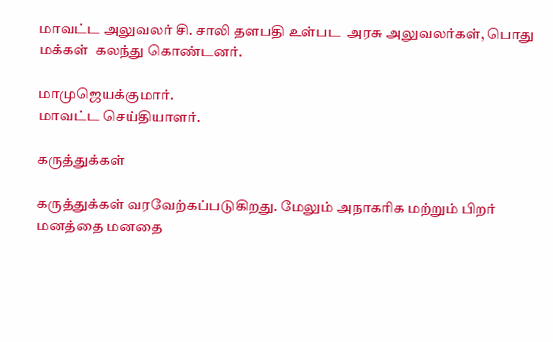மாவட்ட அலுவலர் சி. சாலி தளபதி உள்பட  அரசு அலுவலர்கள், பொது மக்கள்  கலந்து கொண்டனர்.

மாமுஜெயக்குமார்.
மாவட்ட செய்தியாளர்.

கருத்துக்கள்

கருத்துக்கள் வரவேற்கப்படுகிறது. மேலும் அநாகரிக மற்றும் பிறர் மனத்தை மனதை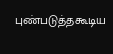புண்படுத்தகூடிய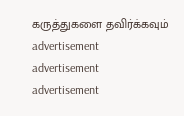கருத்துகளை தவிர்க்கவும்
advertisement
advertisement
advertisement